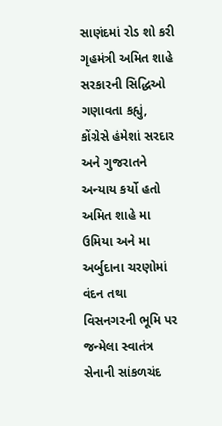સાણંદમાં રોડ શો કરી ગૃહમંત્રી અમિત શાહે સરકારની સિદ્ધિઓ ગણાવતા કહ્યું, કોંગ્રેસે હંમેશાં સરદાર અને ગુજરાતને અન્યાય કર્યો હતો
અમિત શાહે મા ઉમિયા અને મા અર્બુદાના ચરણોમાં વંદન તથા વિસનગરની ભૂમિ પર જન્મેલા સ્વાતંત્ર સેનાની સાંકળચંદ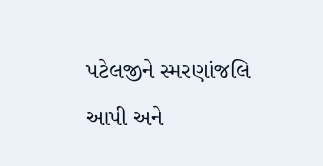પટેલજીને સ્મરણાંજલિ આપી અને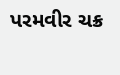પરમવીર ચક્ર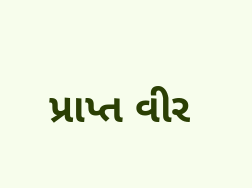પ્રાપ્ત વીર